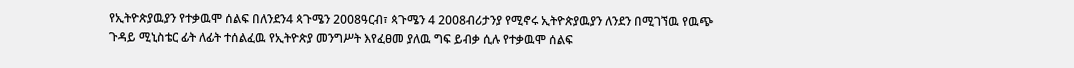የኢትዮጵያዉያን የተቃዉሞ ሰልፍ በለንደን4 ጳጉሜን 2008ዓርብ፣ ጳጉሜን 4 2008ብሪታንያ የሚኖሩ ኢትዮጵያዉያን ለንደን በሚገኘዉ የዉጭ ጉዳይ ሚኒስቴር ፊት ለፊት ተሰልፈዉ የኢትዮጵያ መንግሥት እየፈፀመ ያለዉ ግፍ ይብቃ ሲሉ የተቃዉሞ ሰልፍ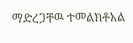ማድረጋቸዉ ተመልክቶአል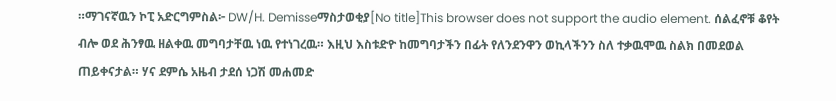።ማገናኛዉን ኮፒ አድርግምስል፦ DW/H. Demisseማስታወቂያ[No title]This browser does not support the audio element. ሰልፈኖቹ ቆየት ብሎ ወደ ሕንፃዉ ዘልቀዉ መግባታቸዉ ነዉ የተነገረዉ። እዚህ እስቱድዮ ከመግባታችን በፊት የለንደንዋን ወኪላችንን ስለ ተቃዉሞዉ ስልክ በመደወል ጠይቀናታል። ሃና ደምሴ አዜብ ታደሰ ነጋሽ መሐመድ